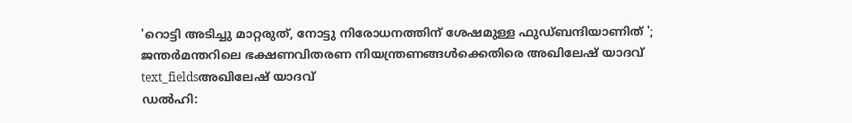'റൊട്ടി അടിച്ചു മാറ്റരുത്, നോട്ടു നിരോധനത്തിന് ശേഷമുള്ള ഫുഡ്ബന്ദിയാണിത് '; ജന്തർമന്തറിലെ ഭക്ഷണവിതരണ നിയന്ത്രണങ്ങൾക്കെതിരെ അഖിലേഷ് യാദവ്
text_fieldsഅഖിലേഷ് യാദവ്
ഡൽഹി: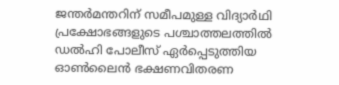ജന്തർമന്തറിന് സമീപമുള്ള വിദ്യാർഥി പ്രക്ഷോഭങ്ങളുടെ പശ്ചാത്തലത്തിൽ ഡൽഹി പോലീസ് ഏർപ്പെടുത്തിയ ഓൺലൈൻ ഭക്ഷണവിതരണ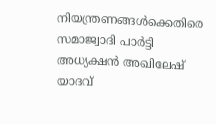നിയന്ത്രണങ്ങൾക്കെതിരെ സമാജ്വാദി പാർട്ടി അധ്യക്ഷൻ അഖിലേഷ് യാദവ്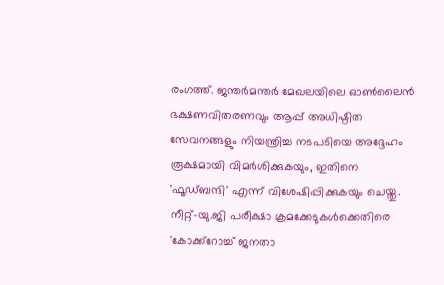രംഗത്ത്. ജന്തർമന്തർ മേഖലയിലെ ഓൺലൈൻ ഭക്ഷണവിതരണവും ആപ്പ് അധിഷ്ഠിത സേവനങ്ങളും നിയന്ത്രിച്ച നടപടിയെ അദ്ദേഹം രൂക്ഷമായി വിമർശിക്കുകയും, ഇതിനെ 'ഫൂഡ്ബന്ദി' എന്ന് വിശേഷിപ്പിക്കുകയും ചെയ്തു.
നീറ്റ്-യു.ജി പരീക്ഷാ ക്രമക്കേടുകൾക്കെതിരെ 'കോക്ക്റോച്ച് ജനതാ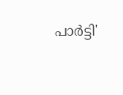പാർട്ടി'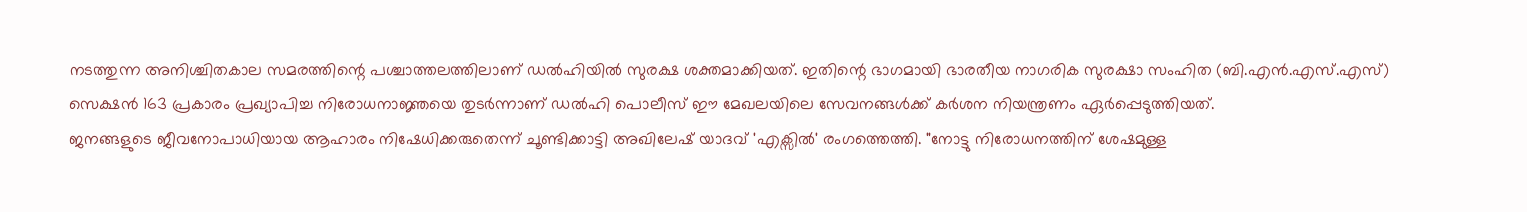നടത്തുന്ന അനിശ്ചിതകാല സമരത്തിന്റെ പശ്ചാത്തലത്തിലാണ് ഡൽഹിയിൽ സുരക്ഷ ശക്തമാക്കിയത്. ഇതിന്റെ ഭാഗമായി ഭാരതീയ നാഗരിക സുരക്ഷാ സംഹിത (ബി.എൻ.എസ്.എസ്) സെക്ഷൻ 163 പ്രകാരം പ്രഖ്യാപിച്ച നിരോധനാജ്ഞയെ തുടർന്നാണ് ഡൽഹി പൊലീസ് ഈ മേഖലയിലെ സേവനങ്ങൾക്ക് കർശന നിയന്ത്രണം ഏർപ്പെടുത്തിയത്.
ജനങ്ങളുടെ ജീവനോപാധിയായ ആഹാരം നിഷേധിക്കരുതെന്ന് ചൂണ്ടിക്കാട്ടി അഖിലേഷ് യാദവ് 'എക്സിൽ' രംഗത്തെത്തി. "നോട്ടു നിരോധനത്തിന് ശേഷമുള്ള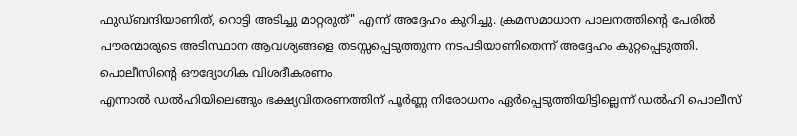ഫുഡ്ബന്ദിയാണിത്, റൊട്ടി അടിച്ചു മാറ്റരുത്" എന്ന് അദ്ദേഹം കുറിച്ചു. ക്രമസമാധാന പാലനത്തിന്റെ പേരിൽ പൗരന്മാരുടെ അടിസ്ഥാന ആവശ്യങ്ങളെ തടസ്സപ്പെടുത്തുന്ന നടപടിയാണിതെന്ന് അദ്ദേഹം കുറ്റപ്പെടുത്തി.
പൊലീസിന്റെ ഔദ്യോഗിക വിശദീകരണം
എന്നാൽ ഡൽഹിയിലെങ്ങും ഭക്ഷ്യവിതരണത്തിന് പൂർണ്ണ നിരോധനം ഏർപ്പെടുത്തിയിട്ടില്ലെന്ന് ഡൽഹി പൊലീസ്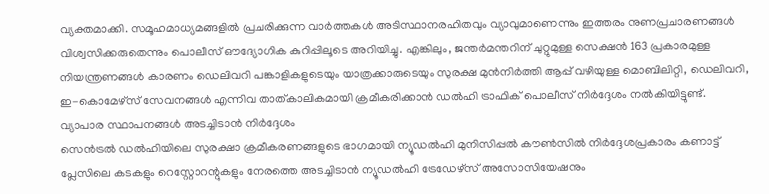വ്യക്തമാക്കി. സമൂഹമാധ്യമങ്ങളിൽ പ്രചരിക്കുന്ന വാർത്തകൾ അടിസ്ഥാനരഹിതവും വ്യാവുമാണെന്നും ഇത്തരം നുണപ്രചാരണങ്ങൾ വിശ്വസിക്കരുതെന്നും പൊലീസ് ഔദ്യോഗിക കുറിപ്പിലൂടെ അറിയിച്ചു. എങ്കിലും, ജന്തർമന്തറിന് ചുറ്റുമുള്ള സെക്ഷൻ 163 പ്രകാരമുള്ള നിയന്ത്രണങ്ങൾ കാരണം ഡെലിവറി പങ്കാളികളുടെയും യാത്രക്കാരുടെയും സുരക്ഷ മുൻനിർത്തി ആപ്പ് വഴിയുള്ള മൊബിലിറ്റി, ഡെലിവറി, ഇ-കൊമേഴ്സ് സേവനങ്ങൾ എന്നിവ താത്കാലികമായി ക്രമീകരിക്കാൻ ഡൽഹി ട്രാഫിക് പൊലീസ് നിർദ്ദേശം നൽകിയിട്ടുണ്ട്.
വ്യാപാര സ്ഥാപനങ്ങൾ അടച്ചിടാൻ നിർദ്ദേശം
സെൻട്രൽ ഡൽഹിയിലെ സുരക്ഷാ ക്രമീകരണങ്ങളുടെ ഭാഗമായി ന്യൂഡൽഹി മുനിസിപ്പൽ കൗൺസിൽ നിർദ്ദേശപ്രകാരം കണാട്ട് പ്ലേസിലെ കടകളും റെസ്റ്റോറന്റുകളും നേരത്തെ അടച്ചിടാൻ ന്യൂഡൽഹി ട്രേഡേഴ്സ് അസോസിയേഷനും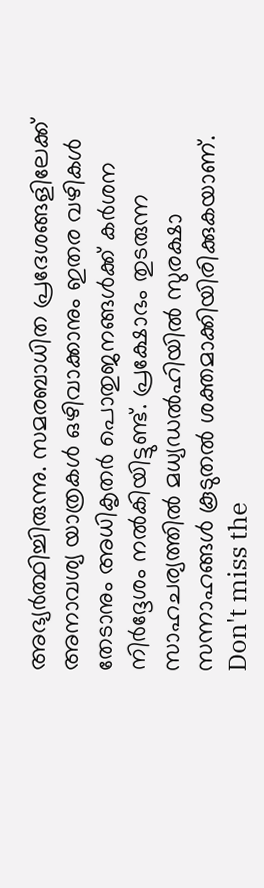അഭ്യർത്ഥിച്ചിരുന്നു. സമരബാധിത പ്രദേശങ്ങളിലേക്ക് അനാവശ്യ യാത്രകൾ ഒഴിവാക്കാനും ഇതര വഴികൾ തേടാനും അധികൃതർ പൊതുജനങ്ങൾക്ക് കർശന നിർദ്ദേശം നൽകിയിട്ടുണ്ട്. പ്രക്ഷോഭം തുടരുന്ന സാഹചര്യത്തിൽ മധ്യഡൽഹിയിൽ സുരക്ഷാ സന്നാഹങ്ങൾ കൂടുതൽ ശക്തമാക്കിയിരിക്കുകയാണ്.
Don't miss the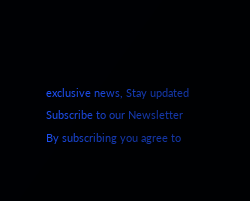exclusive news, Stay updated
Subscribe to our Newsletter
By subscribing you agree to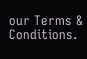our Terms & Conditions.